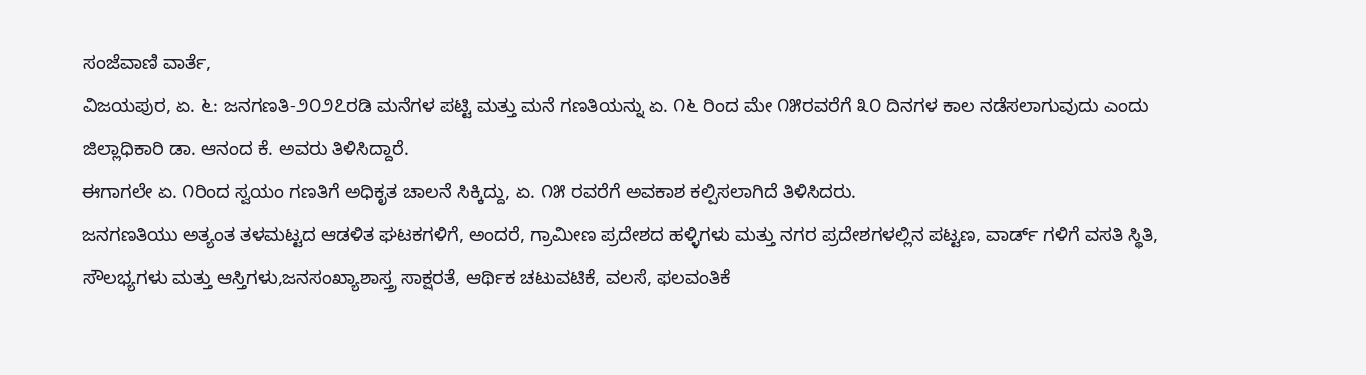ಸಂಜೆವಾಣಿ ವಾರ್ತೆ,
ವಿಜಯಪುರ, ಏ. ೬: ಜನಗಣತಿ-೨೦೨೭ರಡಿ ಮನೆಗಳ ಪಟ್ಟಿ ಮತ್ತು ಮನೆ ಗಣತಿಯನ್ನು ಏ. ೧೬ ರಿಂದ ಮೇ ೧೫ರವರೆಗೆ ೩೦ ದಿನಗಳ ಕಾಲ ನಡೆಸಲಾಗುವುದು ಎಂದು ಜಿಲ್ಲಾಧಿಕಾರಿ ಡಾ. ಆನಂದ ಕೆ. ಅವರು ತಿಳಿಸಿದ್ದಾರೆ.
ಈಗಾಗಲೇ ಏ. ೧ರಿಂದ ಸ್ವಯಂ ಗಣತಿಗೆ ಅಧಿಕೃತ ಚಾಲನೆ ಸಿಕ್ಕಿದ್ದು, ಏ. ೧೫ ರವರೆಗೆ ಅವಕಾಶ ಕಲ್ಪಿಸಲಾಗಿದೆ ತಿಳಿಸಿದರು.
ಜನಗಣತಿಯು ಅತ್ಯಂತ ತಳಮಟ್ಟದ ಆಡಳಿತ ಘಟಕಗಳಿಗೆ, ಅಂದರೆ, ಗ್ರಾಮೀಣ ಪ್ರದೇಶದ ಹಳ್ಳಿಗಳು ಮತ್ತು ನಗರ ಪ್ರದೇಶಗಳಲ್ಲಿನ ಪಟ್ಟಣ, ವಾರ್ಡ್ ಗಳಿಗೆ ವಸತಿ ಸ್ಥಿತಿ, ಸೌಲಭ್ಯಗಳು ಮತ್ತು ಆಸ್ತಿಗಳು,ಜನಸಂಖ್ಯಾಶಾಸ್ತ್ರ ಸಾಕ್ಷರತೆ, ಆರ್ಥಿಕ ಚಟುವಟಿಕೆ, ವಲಸೆ, ಫಲವಂತಿಕೆ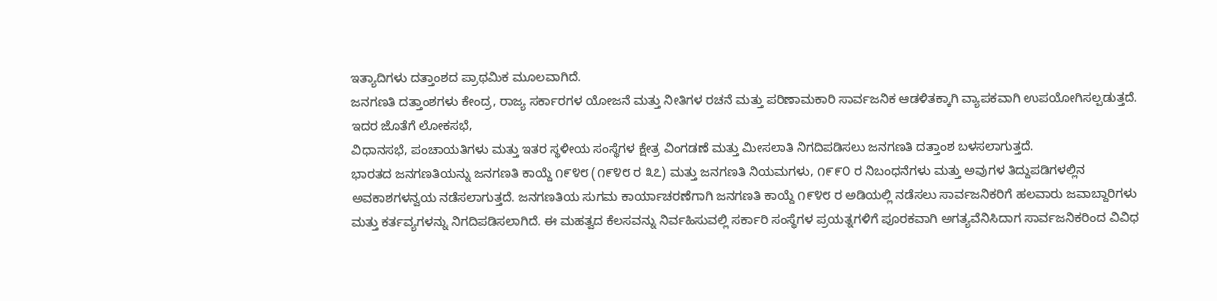ಇತ್ಯಾದಿಗಳು ದತ್ತಾಂಶದ ಪ್ರಾಥಮಿಕ ಮೂಲವಾಗಿದೆ.
ಜನಗಣತಿ ದತ್ತಾಂಶಗಳು ಕೇಂದ್ರ, ರಾಜ್ಯ ಸರ್ಕಾರಗಳ ಯೋಜನೆ ಮತ್ತು ನೀತಿಗಳ ರಚನೆ ಮತ್ತು ಪರಿಣಾಮಕಾರಿ ಸಾರ್ವಜನಿಕ ಆಡಳಿತಕ್ಕಾಗಿ ವ್ಯಾಪಕವಾಗಿ ಉಪಯೋಗಿಸಲ್ಪಡುತ್ತದೆ.
ಇದರ ಜೊತೆಗೆ ಲೋಕಸಭೆ,
ವಿಧಾನಸಭೆ, ಪಂಚಾಯತಿಗಳು ಮತ್ತು ಇತರ ಸ್ಥಳೀಯ ಸಂಸ್ಥೆಗಳ ಕ್ಷೇತ್ರ ವಿಂಗಡಣೆ ಮತ್ತು ಮೀಸಲಾತಿ ನಿಗದಿಪಡಿಸಲು ಜನಗಣತಿ ದತ್ತಾಂಶ ಬಳಸಲಾಗುತ್ತದೆ.
ಭಾರತದ ಜನಗಣತಿಯನ್ನು ಜನಗಣತಿ ಕಾಯ್ದೆ ೧೯೪೮ (೧೯೪೮ ರ ೩೭) ಮತ್ತು ಜನಗಣತಿ ನಿಯಮಗಳು, ೧೯೯೦ ರ ನಿಬಂಧನೆಗಳು ಮತ್ತು ಅವುಗಳ ತಿದ್ದುಪಡಿಗಳಲ್ಲಿನ ಅವಕಾಶಗಳನ್ವಯ ನಡೆಸಲಾಗುತ್ತದೆ. ಜನಗಣತಿಯ ಸುಗಮ ಕಾರ್ಯಾಚರಣೆಗಾಗಿ ಜನಗಣತಿ ಕಾಯ್ದೆ ೧೯೪೮ ರ ಅಡಿಯಲ್ಲಿ ನಡೆಸಲು ಸಾರ್ವಜನಿಕರಿಗೆ ಹಲವಾರು ಜವಾಬ್ದಾರಿಗಳು ಮತ್ತು ಕರ್ತವ್ಯಗಳನ್ನು ನಿಗದಿಪಡಿಸಲಾಗಿದೆ. ಈ ಮಹತ್ವದ ಕೆಲಸವನ್ನು ನಿರ್ವಹಿಸುವಲ್ಲಿ ಸರ್ಕಾರಿ ಸಂಸ್ಥೆಗಳ ಪ್ರಯತ್ನಗಳಿಗೆ ಪೂರಕವಾಗಿ ಅಗತ್ಯವೆನಿಸಿದಾಗ ಸಾರ್ವಜನಿಕರಿಂದ ವಿವಿಧ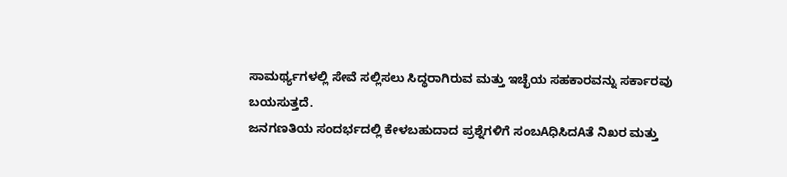ಸಾಮರ್ಥ್ಯಗಳಲ್ಲಿ ಸೇವೆ ಸಲ್ಲಿಸಲು ಸಿದ್ಧರಾಗಿರುವ ಮತ್ತು ಇಚ್ಛೆಯ ಸಹಕಾರವನ್ನು ಸರ್ಕಾರವು ಬಯಸುತ್ತದೆ.
ಜನಗಣತಿಯ ಸಂದರ್ಭದಲ್ಲಿ ಕೇಳಬಹುದಾದ ಪ್ರಶ್ನೆಗಳಿಗೆ ಸಂಬAಧಿಸಿದAತೆ ನಿಖರ ಮತ್ತು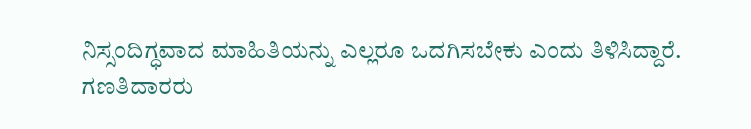ನಿಸ್ಸಂದಿಗ್ಧವಾದ ಮಾಹಿತಿಯನ್ನು ಎಲ್ಲರೂ ಒದಗಿಸಬೇಕು ಎಂದು ತಿಳಿಸಿದ್ದಾರೆ.
ಗಣತಿದಾರರು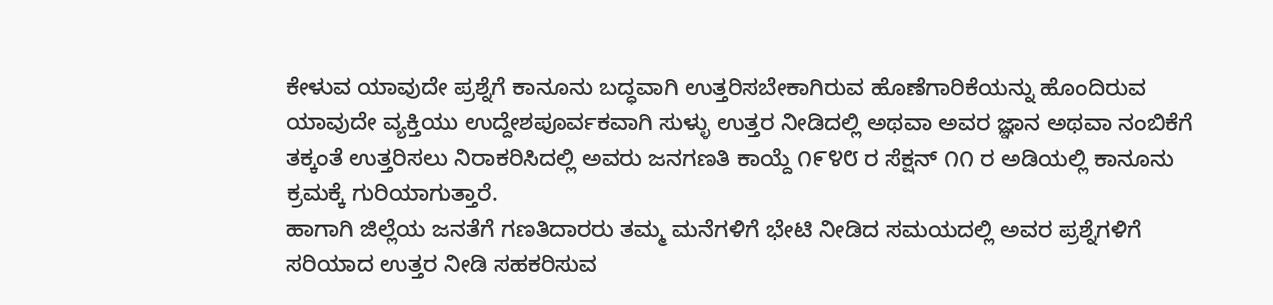ಕೇಳುವ ಯಾವುದೇ ಪ್ರಶ್ನೆಗೆ ಕಾನೂನು ಬದ್ಧವಾಗಿ ಉತ್ತರಿಸಬೇಕಾಗಿರುವ ಹೊಣೆಗಾರಿಕೆಯನ್ನು ಹೊಂದಿರುವ ಯಾವುದೇ ವ್ಯಕ್ತಿಯು ಉದ್ದೇಶಪೂರ್ವಕವಾಗಿ ಸುಳ್ಳು ಉತ್ತರ ನೀಡಿದಲ್ಲಿ ಅಥವಾ ಅವರ ಜ್ಞಾನ ಅಥವಾ ನಂಬಿಕೆಗೆ ತಕ್ಕಂತೆ ಉತ್ತರಿಸಲು ನಿರಾಕರಿಸಿದಲ್ಲಿ ಅವರು ಜನಗಣತಿ ಕಾಯ್ದೆ ೧೯೪೮ ರ ಸೆಕ್ಷನ್ ೧೧ ರ ಅಡಿಯಲ್ಲಿ ಕಾನೂನು ಕ್ರಮಕ್ಕೆ ಗುರಿಯಾಗುತ್ತಾರೆ.
ಹಾಗಾಗಿ ಜಿಲ್ಲೆಯ ಜನತೆಗೆ ಗಣತಿದಾರರು ತಮ್ಮ ಮನೆಗಳಿಗೆ ಭೇಟಿ ನೀಡಿದ ಸಮಯದಲ್ಲಿ ಅವರ ಪ್ರಶ್ನೆಗಳಿಗೆ ಸರಿಯಾದ ಉತ್ತರ ನೀಡಿ ಸಹಕರಿಸುವ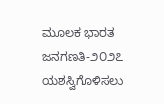ಮೂಲಕ ಭಾರತ ಜನಗಣತಿ-೨೦೨೭ ಯಶಸ್ವಿಗೊಳಿಸಲು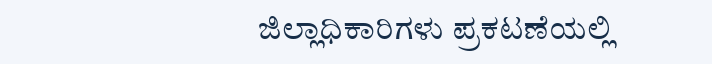ಜಿಲ್ಲಾಧಿಕಾರಿಗಳು ಪ್ರಕಟಣೆಯಲ್ಲಿ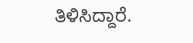ತಿಳಿಸಿದ್ದಾರೆ.